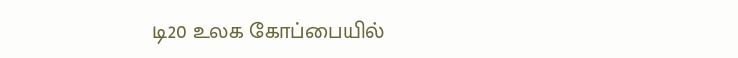டி20 உலக கோப்பையில்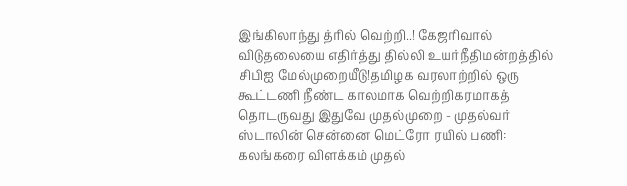இங்கிலாந்து த்ரில் வெற்றி..! கேஜரிவால் விடுதலையை எதிர்த்து தில்லி உயர்நீதிமன்றத்தில் சிபிஐ மேல்முறையீடு!தமிழக வரலாற்றில் ஒரு கூட்டணி நீண்ட காலமாக வெற்றிகரமாகத் தொடருவது இதுவே முதல்முறை - முதல்வர் ஸ்டாலின் சென்னை மெட்ரோ ரயில் பணி: கலங்கரை விளக்கம் முதல்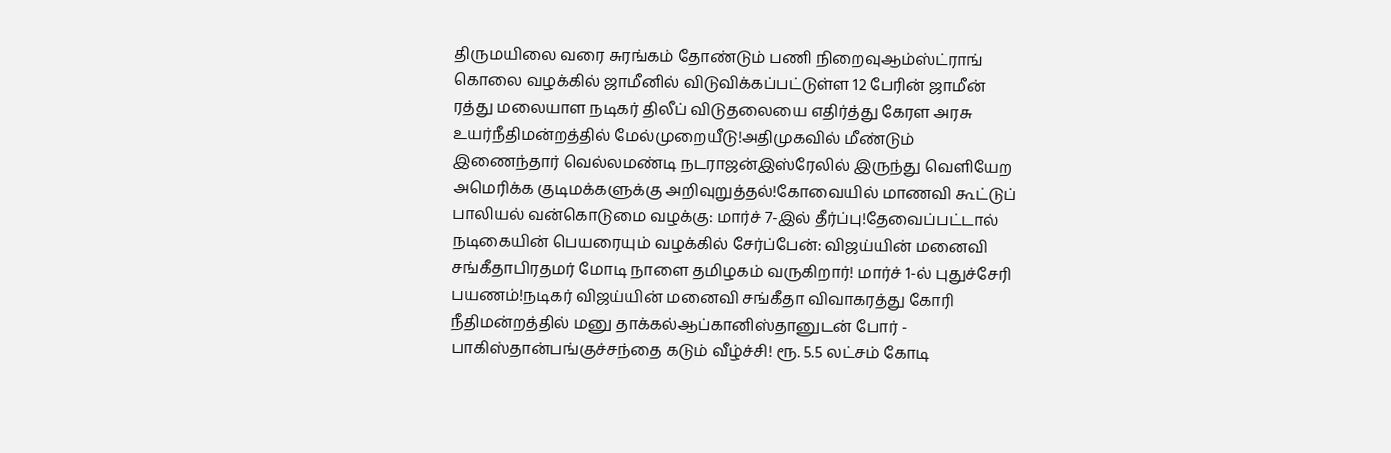திருமயிலை வரை சுரங்கம் தோண்டும் பணி நிறைவுஆம்ஸ்ட்ராங் கொலை வழக்கில் ஜாமீனில் விடுவிக்கப்பட்டுள்ள 12 பேரின் ஜாமீன் ரத்து மலையாள நடிகர் திலீப் விடுதலையை எதிர்த்து கேரள அரசு உயர்நீதிமன்றத்தில் மேல்முறையீடு!அதிமுகவில் மீண்டும் இணைந்தார் வெல்லமண்டி நடராஜன்இஸ்ரேலில் இருந்து வெளியேற அமெரிக்க குடிமக்களுக்கு அறிவுறுத்தல்!கோவையில் மாணவி கூட்டுப் பாலியல் வன்கொடுமை வழக்கு: மார்ச் 7-இல் தீர்ப்பு!தேவைப்பட்டால் நடிகையின் பெயரையும் வழக்கில் சேர்ப்பேன்: விஜய்யின் மனைவி சங்கீதாபிரதமர் மோடி நாளை தமிழகம் வருகிறார்! மார்ச் 1-ல் புதுச்சேரி பயணம்!நடிகர் விஜய்யின் மனைவி சங்கீதா விவாகரத்து கோரி நீதிமன்றத்தில் மனு தாக்கல்ஆப்கானிஸ்தானுடன் போர் - பாகிஸ்தான்பங்குச்சந்தை கடும் வீழ்ச்சி! ரூ. 5.5 லட்சம் கோடி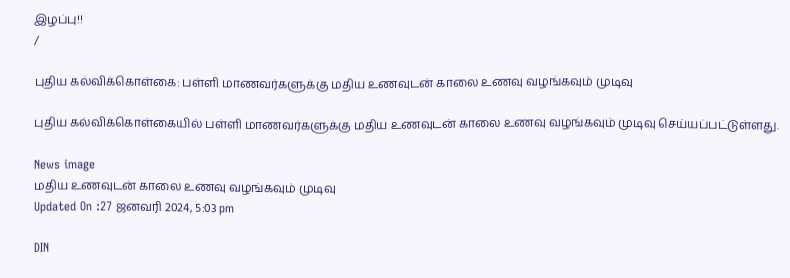இழப்பு!!
/

புதிய கல்விக்கொள்கை: பள்ளி மாணவர்களுக்கு மதிய உணவுடன் காலை உணவு வழங்கவும் முடிவு

புதிய கல்விக்கொள்கையில் பள்ளி மாணவர்களுக்கு மதிய உணவுடன் காலை உணவு வழங்கவும் முடிவு செய்யப்பட்டுள்ளது.

News image
மதிய உணவுடன் காலை உணவு வழங்கவும் முடிவு
Updated On :27 ஜனவரி 2024, 5:03 pm

DIN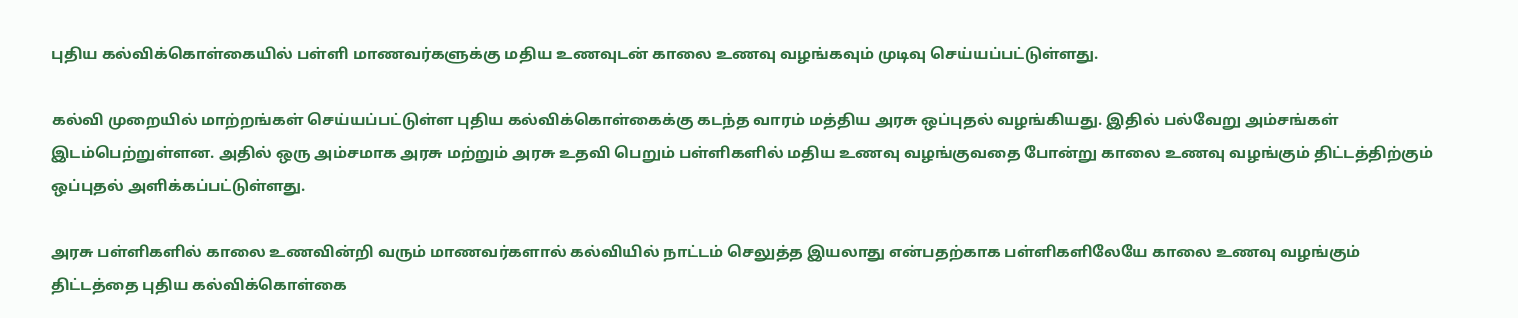புதிய கல்விக்கொள்கையில் பள்ளி மாணவர்களுக்கு மதிய உணவுடன் காலை உணவு வழங்கவும் முடிவு செய்யப்பட்டுள்ளது.

கல்வி முறையில் மாற்றங்கள் செய்யப்பட்டுள்ள புதிய கல்விக்கொள்கைக்கு கடந்த வாரம் மத்திய அரசு ஒப்புதல் வழங்கியது. இதில் பல்வேறு அம்சங்கள் இடம்பெற்றுள்ளன. அதில் ஒரு அம்சமாக அரசு மற்றும் அரசு உதவி பெறும் பள்ளிகளில் மதிய உணவு வழங்குவதை போன்று காலை உணவு வழங்கும் திட்டத்திற்கும் ஒப்புதல் அளிக்கப்பட்டுள்ளது.

அரசு பள்ளிகளில் காலை உணவின்றி வரும் மாணவர்களால் கல்வியில் நாட்டம் செலுத்த இயலாது என்பதற்காக பள்ளிகளிலேயே காலை உணவு வழங்கும் திட்டத்தை புதிய கல்விக்கொள்கை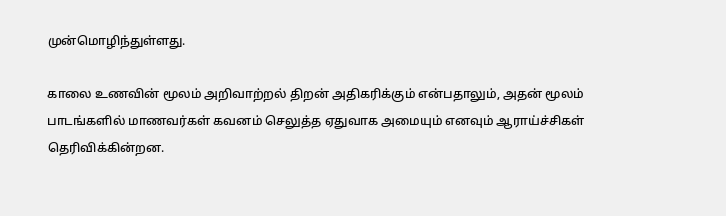முன்மொழிந்துள்ளது.

காலை உணவின் மூலம் அறிவாற்றல் திறன் அதிகரிக்கும் என்பதாலும், அதன் மூலம் பாடங்களில் மாணவர்கள் கவனம் செலுத்த ஏதுவாக அமையும் எனவும் ஆராய்ச்சிகள் தெரிவிக்கின்றன.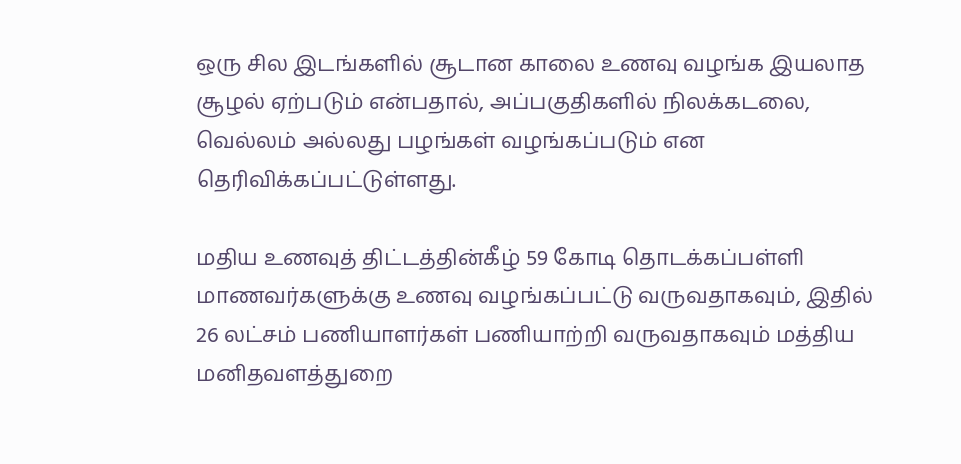ஒரு சில இடங்களில் சூடான காலை உணவு வழங்க இயலாத சூழல் ஏற்படும் என்பதால், அப்பகுதிகளில் நிலக்கடலை, வெல்லம் அல்லது பழங்கள் வழங்கப்படும் என தெரிவிக்கப்பட்டுள்ளது.

மதிய உணவுத் திட்டத்தின்கீழ் 59 கோடி தொடக்கப்பள்ளி மாணவர்களுக்கு உணவு வழங்கப்பட்டு வருவதாகவும், இதில் 26 லட்சம் பணியாளர்கள் பணியாற்றி வருவதாகவும் மத்திய மனிதவளத்துறை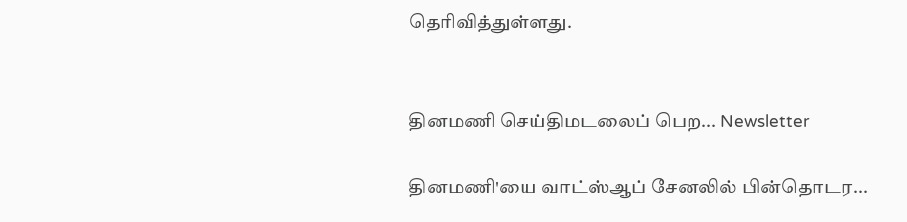தெரிவித்துள்ளது.


தினமணி செய்திமடலைப் பெற... Newsletter

தினமணி'யை வாட்ஸ்ஆப் சேனலில் பின்தொடர...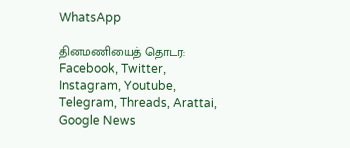WhatsApp

தினமணியைத் தொடர: Facebook, Twitter, Instagram, Youtube, Telegram, Threads, Arattai, Google News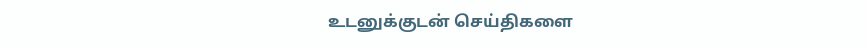உடனுக்குடன் செய்திகளை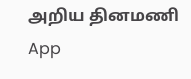அறிய தினமணி App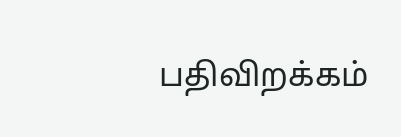பதிவிறக்கம்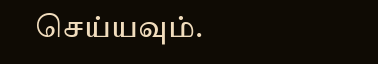செய்யவும்.